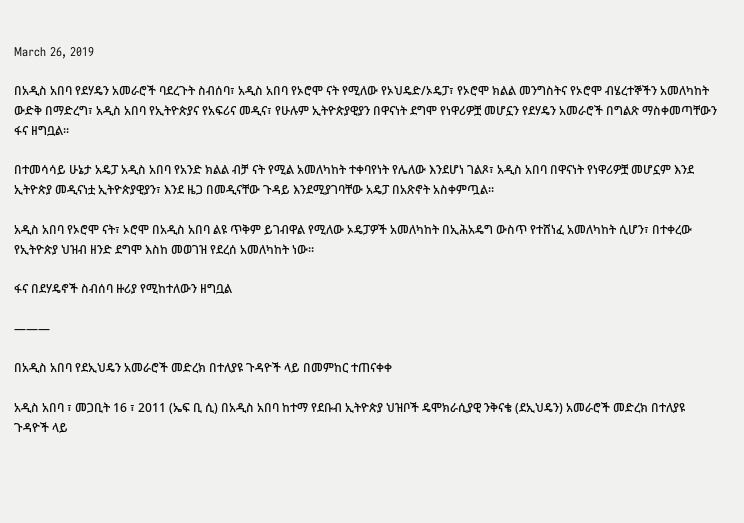March 26, 2019

በአዲስ አበባ የደሃዴን አመራሮች ባደረጉት ስብሰባ፣ አዲስ አበባ የኦሮሞ ናት የሚለው የኦህዴድ/ኦዴፓ፣ የኦሮሞ ክልል መንግስትና የኦሮሞ ብሄረተኞችን አመለካከት ውድቅ በማድረግ፣ አዲስ አበባ የኢትዮጵያና የአፍሪና መዲና፣ የሁሉም ኢትዮጵያዊያን በዋናነት ደግሞ የነዋሪዎቿ መሆኗን የደሃዴን አመራሮች በግልጽ ማስቀመጣቸውን ፋና ዘግቧል።

በተመሳሳይ ሁኔታ አዴፓ አዲስ አበባ የአንድ ክልል ብቻ ናት የሚል አመለካከት ተቀባየነት የሌለው እንደሆነ ገልጾ፣ አዲስ አበባ በዋናነት የነዋሪዎቿ መሆኗም እንደ ኢትዮጵያ መዲናነቷ ኢትዮጵያዊያን፣ እንደ ዜጋ በመዲናቸው ጉዳይ እንደሚያገባቸው አዴፓ በአጽኖት አስቀምጧል።

አዲስ አበባ የኦሮሞ ናት፣ ኦሮሞ በአዲስ አበባ ልዩ ጥቅም ይገብዋል የሚለው ኦዴፓዎች አመለካከት በኢሕአዴግ ውስጥ የተሸነፈ አመለካከት ሲሆን፣ በተቀረው የኢትዮጵያ ህዝብ ዘንድ ደግሞ እስከ መወገዝ የደረሰ አመለካከት ነው።

ፋና በደሃዴኖች ስብሰባ ዙሪያ የሚከተለውን ዘግቧል

———

በአዲስ አበባ የደኢህዴን አመራሮች መድረክ በተለያዩ ጉዳዮች ላይ በመምከር ተጠናቀቀ

አዲስ አበባ ፣ መጋቢት 16 ፣ 2011 (ኤፍ ቢ ሲ) በአዲስ አበባ ከተማ የደቡብ ኢትዮጵያ ህዝቦች ዴሞክራሲያዊ ንቅናቄ (ደኢህዴን) አመራሮች መድረክ በተለያዩ ጉዳዮች ላይ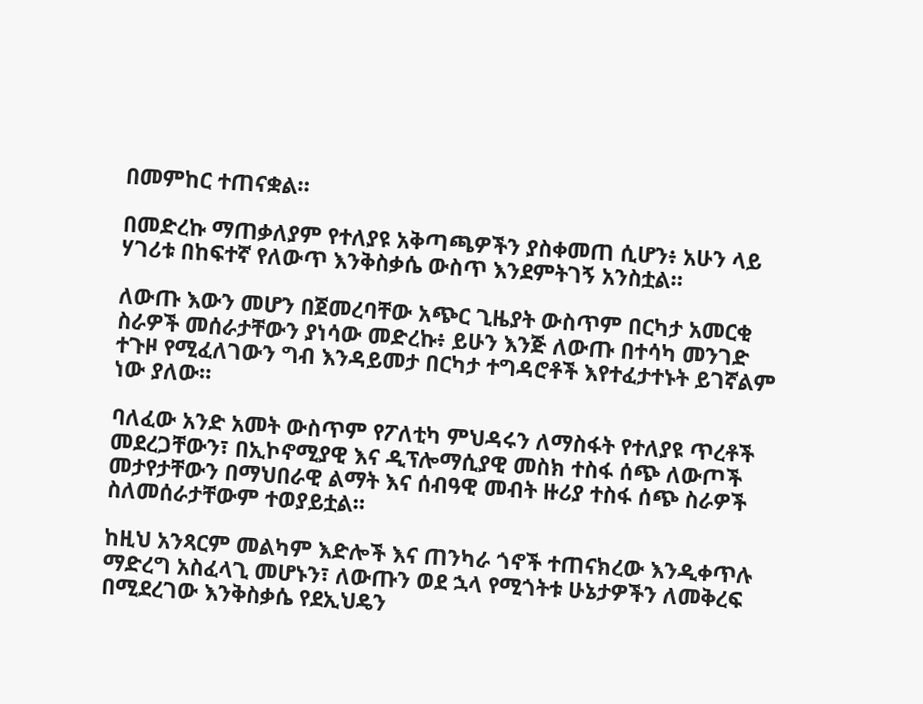በመምከር ተጠናቋል።

በመድረኩ ማጠቃለያም የተለያዩ አቅጣጫዎችን ያስቀመጠ ሲሆን፥ አሁን ላይ ሃገሪቱ በከፍተኛ የለውጥ እንቅስቃሴ ውስጥ እንደምትገኝ አንስቷል።

ለውጡ እውን መሆን በጀመረባቸው አጭር ጊዜያት ውስጥም በርካታ አመርቂ ስራዎች መሰራታቸውን ያነሳው መድረኩ፥ ይሁን እንጅ ለውጡ በተሳካ መንገድ ተጉዞ የሚፈለገውን ግብ እንዳይመታ በርካታ ተግዳሮቶች እየተፈታተኑት ይገኛልም ነው ያለው።

ባለፈው አንድ አመት ውስጥም የፖለቲካ ምህዳሩን ለማስፋት የተለያዩ ጥረቶች መደረጋቸውን፣ በኢኮኖሚያዊ እና ዲፕሎማሲያዊ መስክ ተስፋ ሰጭ ለውጦች መታየታቸውን በማህበራዊ ልማት እና ሰብዓዊ መብት ዙሪያ ተስፋ ሰጭ ስራዎች ስለመሰራታቸውም ተወያይቷል።

ከዚህ አንጻርም መልካም እድሎች እና ጠንካራ ጎኖች ተጠናክረው እንዲቀጥሉ ማድረግ አስፈላጊ መሆኑን፣ ለውጡን ወደ ኋላ የሚጎትቱ ሁኔታዎችን ለመቅረፍ በሚደረገው እንቅስቃሴ የደኢህዴን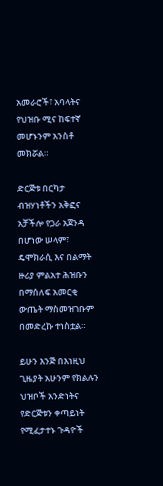አመራሮች፣ አባላትና የህዝቡ ሚና ከፍተኛ መሆኑንም አንስቶ መክሯል።

ድርጅቱ በርካታ ብዝሃነቶችን አቅፎና አቻችሎ የጋራ አጀንዳ በሆነው ሠላም፣ ዴሞክራሲ እና በልማት ዙሪያ ምልአተ ሕዝቡን በማሰለፍ አመርቂ ውጤት ማስመዝገቡም በመድረኩ ተነስቷል።

ይሁን እንጅ በእነዚህ ጊዜያት አሁንም የክልሉን ህዝቦች አንድነትና የድርጅቱን ቀጣይነት የሚፈታተኑ ጉዳዮች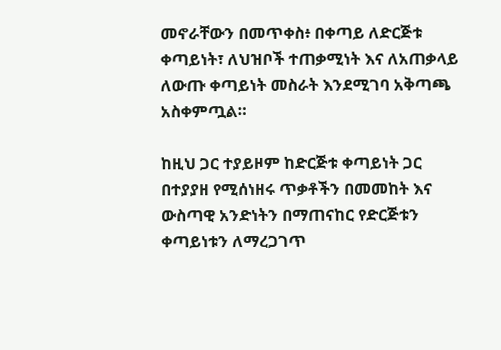መኖራቸውን በመጥቀስ፥ በቀጣይ ለድርጅቱ ቀጣይነት፣ ለህዝቦች ተጠቃሚነት እና ለአጠቃላይ ለውጡ ቀጣይነት መስራት እንደሚገባ አቅጣጫ አስቀምጧል።

ከዚህ ጋር ተያይዞም ከድርጅቱ ቀጣይነት ጋር በተያያዘ የሚሰነዘሩ ጥቃቶችን በመመከት እና ውስጣዊ አንድነትን በማጠናከር የድርጅቱን ቀጣይነቱን ለማረጋገጥ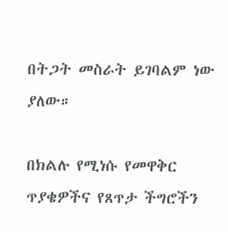በትጋት መስራት ይገባልም ነው ያለው።

በክልሉ የሚነሱ የመዋቅር ጥያቄዎችና የጸጥታ ችግሮችን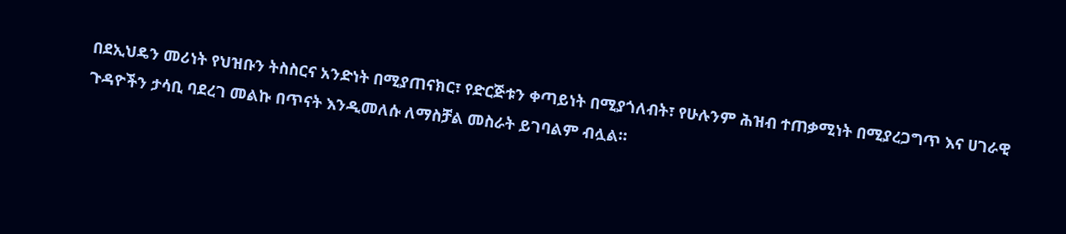በደኢህዴን መሪነት የህዝቡን ትስስርና አንድነት በሚያጠናክር፣ የድርጅቱን ቀጣይነት በሚያጎለብት፣ የሁሉንም ሕዝብ ተጠቃሚነት በሚያረጋግጥ እና ሀገራዊ ጉዳዮችን ታሳቢ ባደረገ መልኩ በጥናት እንዲመለሱ ለማስቻል መስራት ይገባልም ብሏል።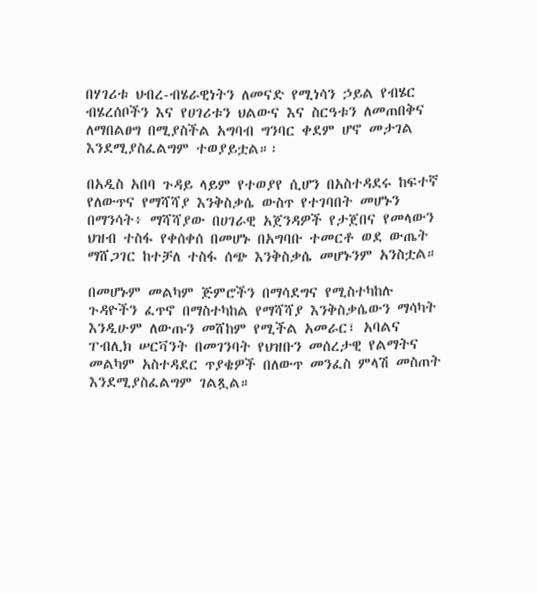በሃገሪቱ ህብረ-ብሄራዊነትን ለመናድ የሚነሳን ኃይል የብሄር ብሄረሰቦችን እና የሀገሪቱን ህልውና እና ስርዓቱን ለመጠበቅና ለማበልፀግ በሚያስችል አግባብ ግንባር ቀደም ሆኖ መታገል እንደሚያስፈልግም ተወያይቷል።፡

በአዲስ አበባ ጉዳይ ላይም የተወያየ ሲሆን በአስተዳደሩ ከፍተኛ የለውጥና የማሻሻያ እንቅስቃሴ ውስጥ የተገባበት መሆኑን በማንሳት፥ ማሻሻያው በሀገራዊ አጀንዳዎች የታጀበና የመላውን ህዝብ ተስፋ የቀሰቀሰ በመሆኑ በአግባቡ ተመርቶ ወደ ውጤት ማሸጋገር ከተቻለ ተስፋ ሰጭ እንቅስቃሴ መሆኑንም አንስቷል።

በመሆኑም መልካም ጅምሮችን በማሳደግና የሚስተካከሉ ጉዳዮችን ፈጥኖ በማስተካከል የማሻሻያ እንቅስቃሴውን ማሳካት እንዲሁም ለውጡን መሸከም የሚችል አመራር፣ አባልና ፐብሊክ ሠርቫንት በመገንባት የህዝቡን መሰረታዊ የልማትና መልካም አስተዳደር ጥያቄዎች በለውጥ መንፈስ ምላሽ መስጠት እንደሚያስፈልግም ገልጿል።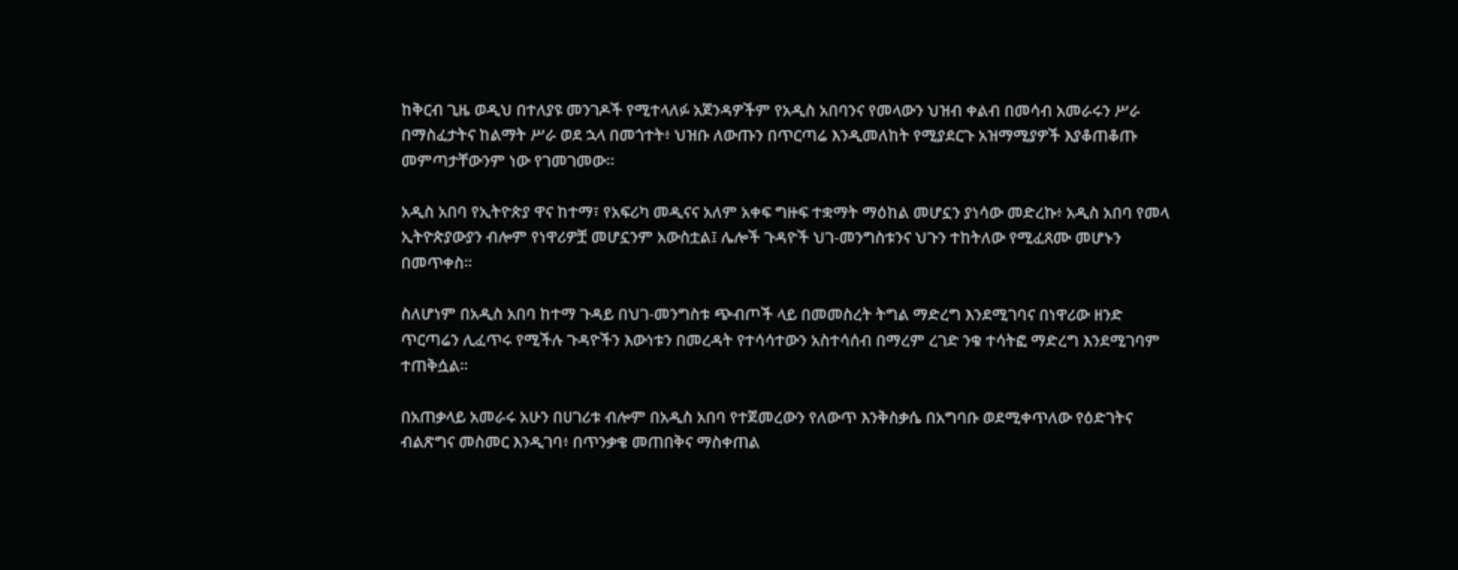ከቅርብ ጊዜ ወዲህ በተለያዩ መንገዶች የሚተላለፉ አጀንዳዎችም የአዲስ አበባንና የመላውን ህዝብ ቀልብ በመሳብ አመራሩን ሥራ በማስፈታትና ከልማት ሥራ ወደ ኋላ በመጎተት፥ ህዝቡ ለውጡን በጥርጣሬ እንዲመለከት የሚያደርጉ አዝማሚያዎች እያቆጠቆጡ መምጣታቸውንም ነው የገመገመው።

አዲስ አበባ የኢትዮጵያ ዋና ከተማ፣ የአፍሪካ መዲናና አለም አቀፍ ግዙፍ ተቋማት ማዕከል መሆኗን ያነሳው መድረኩ፥ አዲስ አበባ የመላ ኢትዮጵያውያን ብሎም የነዋሪዎቿ መሆኗንም አውስቷል፤ ሌሎች ጉዳዮች ህገ-መንግስቱንና ህጉን ተከትለው የሚፈጸሙ መሆኑን በመጥቀስ።

ስለሆነም በአዲስ አበባ ከተማ ጉዳይ በህገ-መንግስቱ ጭብጦች ላይ በመመስረት ትግል ማድረግ እንደሚገባና በነዋሪው ዘንድ ጥርጣሬን ሊፈጥሩ የሚችሉ ጉዳዮችን እውነቱን በመረዳት የተሳሳተውን አስተሳሰብ በማረም ረገድ ንቁ ተሳትፎ ማድረግ እንደሚገባም ተጠቅሷል።

በአጠቃላይ አመራሩ አሁን በሀገሪቱ ብሎም በአዲስ አበባ የተጀመረውን የለውጥ እንቅስቃሴ በአግባቡ ወደሚቀጥለው የዕድገትና ብልጽግና መስመር እንዲገባ፥ በጥንቃቄ መጠበቅና ማስቀጠል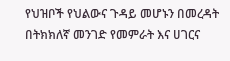የህዝቦች የህልውና ጉዳይ መሆኑን በመረዳት በትክክለኛ መንገድ የመምራት እና ሀገርና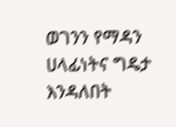ወገንን የማዳን ሀላፊነትና ግዴታ እንዳለበት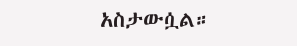አስታውሷል።